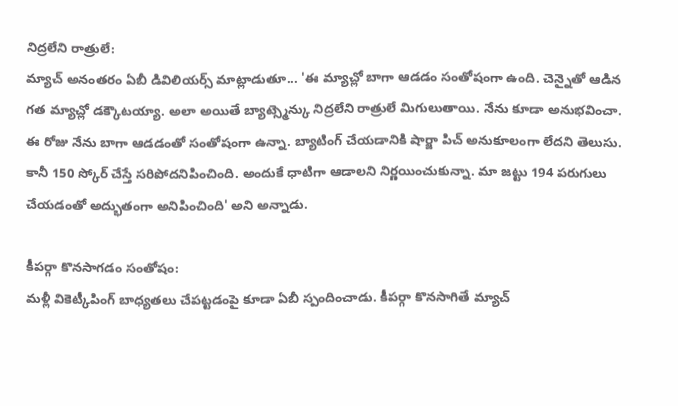నిద్రలేని రాత్రులే:
మ్యాచ్ అనంతరం ఏబీ డివిలియర్స్ మాట్లాడుతూ... 'ఈ మ్యాచ్లో బాగా ఆడడం సంతోషంగా ఉంది. చెన్నైతో ఆడిన గత మ్యాచ్లో డక్కౌటయ్యా. అలా అయితే బ్యాట్స్మెన్కు నిద్రలేని రాత్రులే మిగులుతాయి. నేను కూడా అనుభవించా. ఈ రోజు నేను బాగా ఆడడంతో సంతోషంగా ఉన్నా. బ్యాటింగ్ చేయడానికి షార్జా పిచ్ అనుకూలంగా లేదని తెలుసు. కానీ 150 స్కోర్ చేస్తే సరిపోదనిపించింది. అందుకే ధాటిగా ఆడాలని నిర్ణయించుకున్నా. మా జట్టు 194 పరుగులు చేయడంతో అద్భుతంగా అనిపించింది' అని అన్నాడు.

కీపర్గా కొనసాగడం సంతోషం:
మళ్లీ వికెట్కీపింగ్ బాధ్యతలు చేపట్టడంపై కూడా ఏబీ స్పందించాడు. కీపర్గా కొనసాగితే మ్యాచ్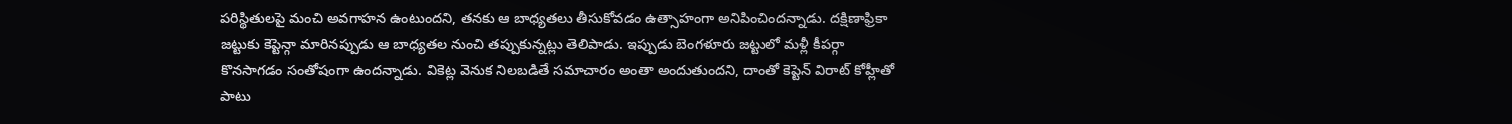పరిస్థితులపై మంచి అవగాహన ఉంటుందని, తనకు ఆ బాధ్యతలు తీసుకోవడం ఉత్సాహంగా అనిపించిందన్నాడు. దక్షిణాఫ్రికా జట్టుకు కెప్టెన్గా మారినప్పుడు ఆ బాధ్యతల నుంచి తప్పుకున్నట్లు తెలిపాడు. ఇప్పుడు బెంగళూరు జట్టులో మళ్లీ కీపర్గా కొనసాగడం సంతోషంగా ఉందన్నాడు. వికెట్ల వెనుక నిలబడితే సమాచారం అంతా అందుతుందని, దాంతో కెప్టెన్ విరాట్ కోహ్లీతో పాటు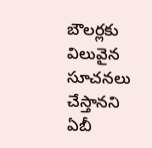బౌలర్లకు విలువైన సూచనలు చేస్తానని ఏబీ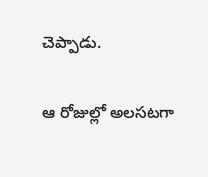చెప్పాడు.

ఆ రోజుల్లో అలసటగా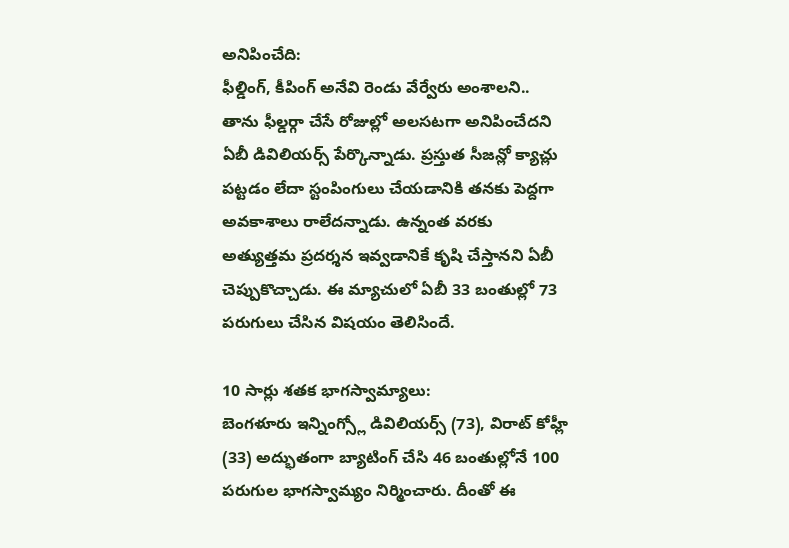అనిపించేది:
ఫీల్డింగ్, కీపింగ్ అనేవి రెండు వేర్వేరు అంశాలని.. తాను ఫీల్డర్గా చేసే రోజుల్లో అలసటగా అనిపించేదని ఏబీ డివిలియర్స్ పేర్కొన్నాడు. ప్రస్తుత సీజన్లో క్యాచ్లు పట్టడం లేదా స్టంపింగులు చేయడానికి తనకు పెద్దగా అవకాశాలు రాలేదన్నాడు. ఉన్నంత వరకు అత్యుత్తమ ప్రదర్శన ఇవ్వడానికే కృషి చేస్తానని ఏబీ చెప్పుకొచ్చాడు. ఈ మ్యాచులో ఏబీ 33 బంతుల్లో 73 పరుగులు చేసిన విషయం తెలిసిందే.

10 సార్లు శతక భాగస్వామ్యాలు:
బెంగళూరు ఇన్నింగ్స్లో డివిలియర్స్ (73), విరాట్ కోహ్లీ (33) అద్భుతంగా బ్యాటింగ్ చేసి 46 బంతుల్లోనే 100 పరుగుల భాగస్వామ్యం నిర్మించారు. దీంతో ఈ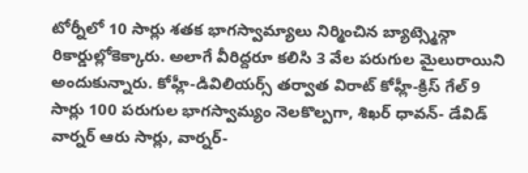టోర్నీలో 10 సార్లు శతక భాగస్వామ్యాలు నిర్మించిన బ్యాట్స్మెన్గా రికార్డుల్లోకెక్కారు. అలాగే వీరిద్దరూ కలిసి 3 వేల పరుగుల మైలురాయిని అందుకున్నారు. కోహ్లీ-డివిలియర్స్ తర్వాత విరాట్ కోహ్లీ-క్రిస్ గేల్ 9 సార్లు 100 పరుగుల భాగస్వామ్యం నెలకొల్పగా, శిఖర్ ధావన్- డేవిడ్ వార్నర్ ఆరు సార్లు, వార్నర్-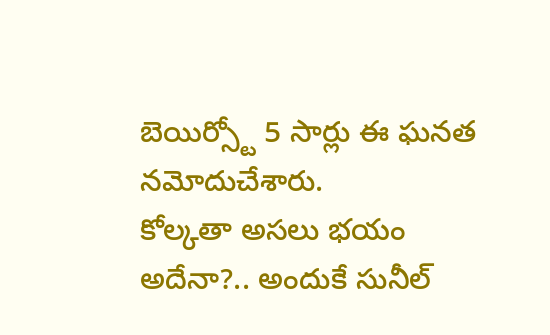బెయిర్స్టో 5 సార్లు ఈ ఘనత నమోదుచేశారు.
కోల్కతా అసలు భయం అదేనా?.. అందుకే సునీల్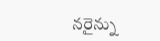నరైన్ను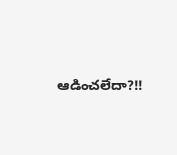ఆడించలేదా?!!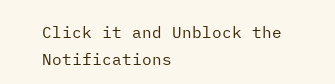Click it and Unblock the Notifications